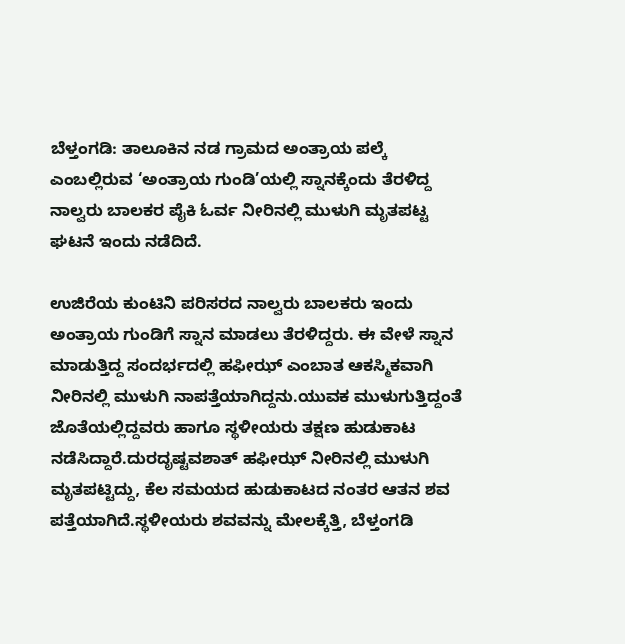ಬೆಳ್ತಂಗಡಿ: ತಾಲೂಕಿನ ನಡ ಗ್ರಾಮದ ಅಂತ್ರಾಯ ಪಲ್ಕೆ ಎಂಬಲ್ಲಿರುವ ‘ಅಂತ್ರಾಯ ಗುಂಡಿ’ಯಲ್ಲಿ ಸ್ನಾನಕ್ಕೆಂದು ತೆರಳಿದ್ದ ನಾಲ್ವರು ಬಾಲಕರ ಪೈಕಿ ಓರ್ವ ನೀರಿನಲ್ಲಿ ಮುಳುಗಿ ಮೃತಪಟ್ಟ ಘಟನೆ ಇಂದು ನಡೆದಿದೆ.

ಉಜಿರೆಯ ಕುಂಟಿನಿ ಪರಿಸರದ ನಾಲ್ವರು ಬಾಲಕರು ಇಂದು ಅಂತ್ರಾಯ ಗುಂಡಿಗೆ ಸ್ನಾನ ಮಾಡಲು ತೆರಳಿದ್ದರು. ಈ ವೇಳೆ ಸ್ನಾನ ಮಾಡುತ್ತಿದ್ದ ಸಂದರ್ಭದಲ್ಲಿ ಹಫೀಝ್ ಎಂಬಾತ ಆಕಸ್ಮಿಕವಾಗಿ ನೀರಿನಲ್ಲಿ ಮುಳುಗಿ ನಾಪತ್ತೆಯಾಗಿದ್ದನು.ಯುವಕ ಮುಳುಗುತ್ತಿದ್ದಂತೆ ಜೊತೆಯಲ್ಲಿದ್ದವರು ಹಾಗೂ ಸ್ಥಳೀಯರು ತಕ್ಷಣ ಹುಡುಕಾಟ ನಡೆಸಿದ್ದಾರೆ.ದುರದೃಷ್ಟವಶಾತ್ ಹಫೀಝ್ ನೀರಿನಲ್ಲಿ ಮುಳುಗಿ ಮೃತಪಟ್ಟಿದ್ದು, ಕೆಲ ಸಮಯದ ಹುಡುಕಾಟದ ನಂತರ ಆತನ ಶವ ಪತ್ತೆಯಾಗಿದೆ.ಸ್ಥಳೀಯರು ಶವವನ್ನು ಮೇಲಕ್ಕೆತ್ತಿ, ಬೆಳ್ತಂಗಡಿ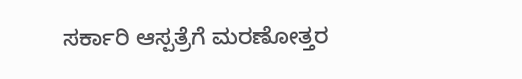ಸರ್ಕಾರಿ ಆಸ್ಪತ್ರೆಗೆ ಮರಣೋತ್ತರ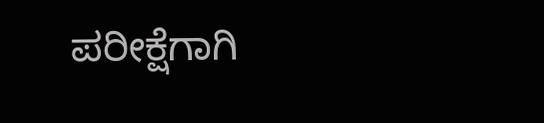ಪರೀಕ್ಷೆಗಾಗಿ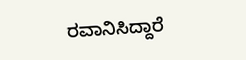ರವಾನಿಸಿದ್ದಾರೆ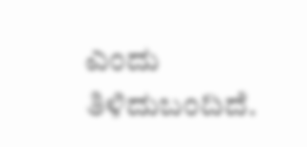ಎಂದು ತಿಳಿದುಬಂದಿದೆ.